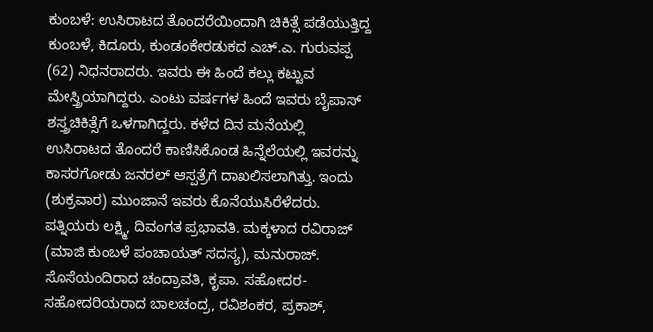ಕುಂಬಳೆ: ಉಸಿರಾಟದ ತೊಂದರೆಯಿಂದಾಗಿ ಚಿಕಿತ್ಸೆ ಪಡೆಯುತ್ತಿದ್ದ ಕುಂಬಳೆ, ಕಿದೂರು, ಕುಂಡಂಕೇರಡುಕದ ಎಚ್.ಎ. ಗುರುವಪ್ಪ (62) ನಿಧನರಾದರು. ಇವರು ಈ ಹಿಂದೆ ಕಲ್ಲು ಕಟ್ಟುವ ಮೇಸ್ತ್ರಿಯಾಗಿದ್ದರು. ಎಂಟು ವರ್ಷಗಳ ಹಿಂದೆ ಇವರು ಬೈಪಾಸ್ ಶಸ್ತ್ರಚಿಕಿತ್ಸೆಗೆ ಒಳಗಾಗಿದ್ದರು. ಕಳೆದ ದಿನ ಮನೆಯಲ್ಲಿ ಉಸಿರಾಟದ ತೊಂದರೆ ಕಾಣಿಸಿಕೊಂಡ ಹಿನ್ನೆಲೆಯಲ್ಲಿ ಇವರನ್ನು ಕಾಸರಗೋಡು ಜನರಲ್ ಆಸ್ಪತ್ರೆಗೆ ದಾಖಲಿಸಲಾಗಿತ್ತು. ಇಂದು (ಶುಕ್ರವಾರ) ಮುಂಜಾನೆ ಇವರು ಕೊನೆಯುಸಿರೆಳೆದರು. ಪತ್ನಿಯರು ಲಕ್ಷ್ಮಿ, ದಿವಂಗತ ಪ್ರಭಾವತಿ. ಮಕ್ಕಳಾದ ರವಿರಾಜ್ (ಮಾಜಿ ಕುಂಬಳೆ ಪಂಚಾಯತ್ ಸದಸ್ಯ), ಮನುರಾಜ್. ಸೊಸೆಯಂದಿರಾದ ಚಂದ್ರಾವತಿ, ಕೃಪಾ. ಸಹೋದರ-ಸಹೋದರಿಯರಾದ ಬಾಲಚಂದ್ರ, ರವಿಶಂಕರ, ಪ್ರಕಾಶ್,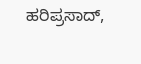ಹರಿಪ್ರಸಾದ್,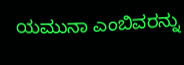ಯಮುನಾ ಎಂಬಿವರನ್ನು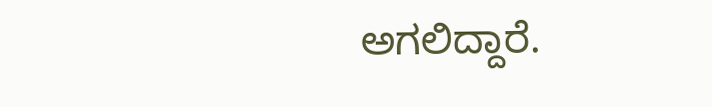ಅಗಲಿದ್ದಾರೆ.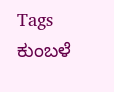Tags
ಕುಂಬಳೆ